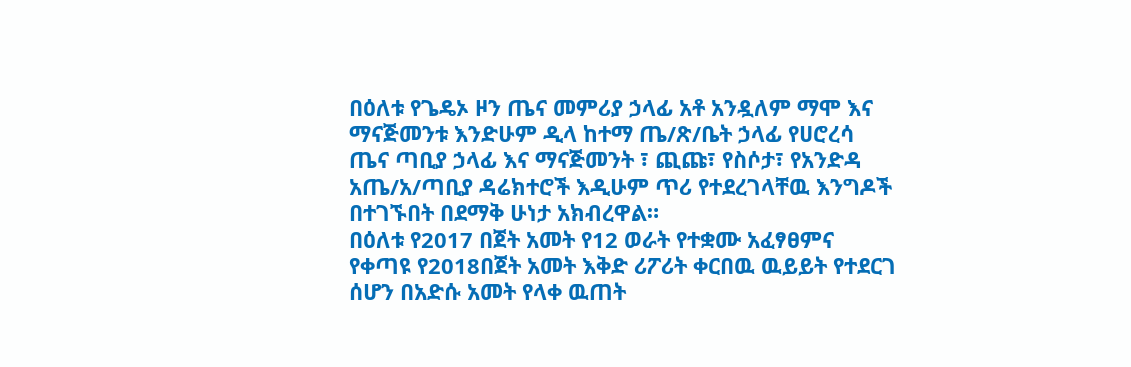በዕለቱ የጌዴኦ ዞን ጤና መምሪያ ኃላፊ አቶ አንዷለም ማሞ እና ማናጅመንቱ እንድሁም ዲላ ከተማ ጤ/ጽ/ቤት ኃላፊ የሀሮረሳ ጤና ጣቢያ ኃላፊ እና ማናጅመንት ፣ ጪጩ፣ የስሶታ፣ የአንድዳ አጤ/አ/ጣቢያ ዳሬክተሮች እዲሁም ጥሪ የተደረገላቸዉ እንግዶች በተገኙበት በደማቅ ሁነታ አክብረዋል።
በዕለቱ የ2017 በጀት አመት የ12 ወራት የተቋሙ አፈፃፀምና የቀጣዩ የ2018በጀት አመት እቅድ ሪፖሪት ቀርበዉ ዉይይት የተደርገ ሰሆን በአድሱ አመት የላቀ ዉጠት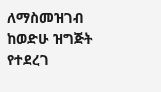ለማስመዝገብ ከወድሁ ዝግጅት የተደረገ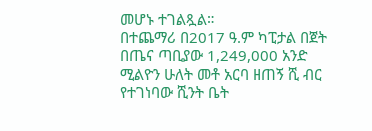መሆኑ ተገልጿል።
በተጨማሪ በ2017 ዓ.ም ካፒታል በጀት በጤና ጣቢያው 1,249,000 አንድ ሚልዮን ሁለት መቶ አርባ ዘጠኝ ሺ ብር የተገነባው ሺንት ቤት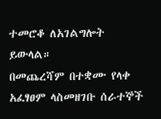ተመሮቆ ለአገልግሎት ይውላል።
በመጨረሻም በተቋሙ የላቀ አፈፃፀም ላስመዘገቡ ሰራተኞች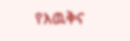የእዉቅና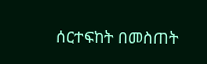ሰርተፍከት በመስጠት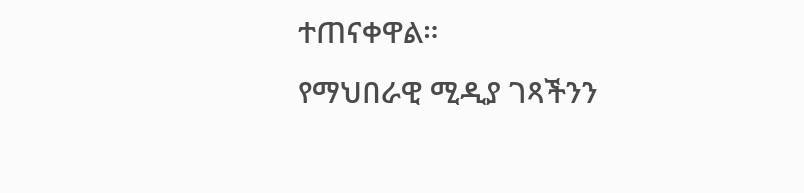ተጠናቀዋል።
የማህበራዊ ሚዲያ ገጻችንን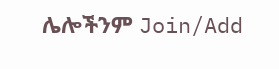ሌሎችንም Join/Add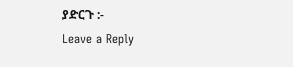ያድርጉ :-
Leave a Reply